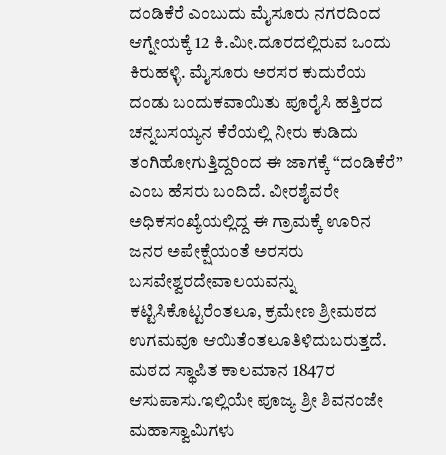ದಂಡಿಕೆರೆ ಎಂಬುದು ಮೈಸೂರು ನಗರದಿಂದ ಆಗ್ನೇಯಕ್ಕೆ 12 ಕಿ.ಮೀ.ದೂರದಲ್ಲಿರುವ ಒಂದು ಕಿರುಹಳ್ಳಿ. ಮೈಸೂರು ಅರಸರ ಕುದುರೆಯ ದಂಡು ಬಂದುಕವಾಯಿತು ಪೂರೈಸಿ ಹತ್ತಿರದ ಚನ್ನಬಸಯ್ಯನ ಕೆರೆಯಲ್ಲಿ ನೀರು ಕುಡಿದು ತಂಗಿಹೋಗುತ್ತಿದ್ದರಿಂದ ಈ ಜಾಗಕ್ಕೆ “ದಂಡಿಕೆರೆ” ಎಂಬ ಹೆಸರು ಬಂದಿದೆ. ವೀರಶೈವರೇ ಅಧಿಕಸಂಖ್ಯೆಯಲ್ಲಿದ್ದ ಈ ಗ್ರಾಮಕ್ಕೆ ಊರಿನ ಜನರ ಅಪೇಕ್ಷೆಯಂತೆ ಅರಸರು ಬಸವೇಶ್ವರದೇವಾಲಯವನ್ನು ಕಟ್ಟಿಸಿಕೊಟ್ಟರೆಂತಲೂ, ಕ್ರಮೇಣ ಶ್ರೀಮಠದ ಉಗಮವೂ ಆಯಿತೆಂತಲೂತಿಳಿದುಬರುತ್ತದೆ. ಮಠದ ಸ್ಥಾಪಿತ ಕಾಲಮಾನ 1847ರ ಆಸುಪಾಸು.ಇಲ್ಲಿಯೇ ಪೂಜ್ಯ ಶ್ರೀ ಶಿವನಂಜೇ ಮಹಾಸ್ವಾಮಿಗಳು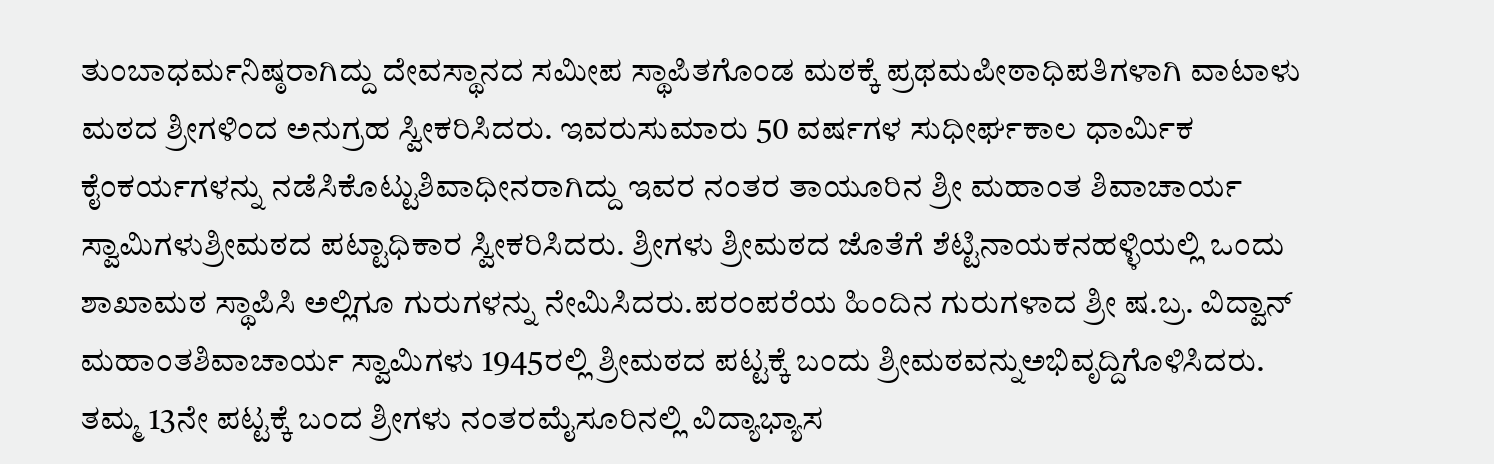ತುಂಬಾಧರ್ಮನಿಷ್ಠರಾಗಿದ್ದು ದೇವಸ್ಥಾನದ ಸಮೀಪ ಸ್ಥಾಪಿತಗೊಂಡ ಮಠಕ್ಕೆ ಪ್ರಥಮಪೀಠಾಧಿಪತಿಗಳಾಗಿ ವಾಟಾಳು ಮಠದ ಶ್ರೀಗಳಿಂದ ಅನುಗ್ರಹ ಸ್ವೀಕರಿಸಿದರು. ಇವರುಸುಮಾರು 50 ವರ್ಷಗಳ ಸುಧೀರ್ಘಕಾಲ ಧಾರ್ಮಿಕ ಕೈಂಕರ್ಯಗಳನ್ನು ನಡೆಸಿಕೊಟ್ಟುಶಿವಾಧೀನರಾಗಿದ್ದು ಇವರ ನಂತರ ತಾಯೂರಿನ ಶ್ರೀ ಮಹಾಂತ ಶಿವಾಚಾರ್ಯ ಸ್ವಾಮಿಗಳುಶ್ರೀಮಠದ ಪಟ್ಟಾಧಿಕಾರ ಸ್ವೀಕರಿಸಿದರು. ಶ್ರೀಗಳು ಶ್ರೀಮಠದ ಜೊತೆಗೆ ಶೆಟ್ಟಿನಾಯಕನಹಳ್ಳಿಯಲ್ಲಿ ಒಂದು ಶಾಖಾಮಠ ಸ್ಥಾಪಿಸಿ ಅಲ್ಲಿಗೂ ಗುರುಗಳನ್ನು ನೇಮಿಸಿದರು.ಪರಂಪರೆಯ ಹಿಂದಿನ ಗುರುಗಳಾದ ಶ್ರೀ ಷ.ಬ್ರ. ವಿದ್ವಾನ್ ಮಹಾಂತಶಿವಾಚಾರ್ಯ ಸ್ವಾಮಿಗಳು 1945ರಲ್ಲಿ ಶ್ರೀಮಠದ ಪಟ್ಟಕ್ಕೆ ಬಂದು ಶ್ರೀಮಠವನ್ನುಅಭಿವೃದ್ದಿಗೊಳಿಸಿದರು. ತಮ್ಮ 13ನೇ ಪಟ್ಟಕ್ಕೆ ಬಂದ ಶ್ರೀಗಳು ನಂತರಮೈಸೂರಿನಲ್ಲಿ ವಿದ್ಯಾಭ್ಯಾಸ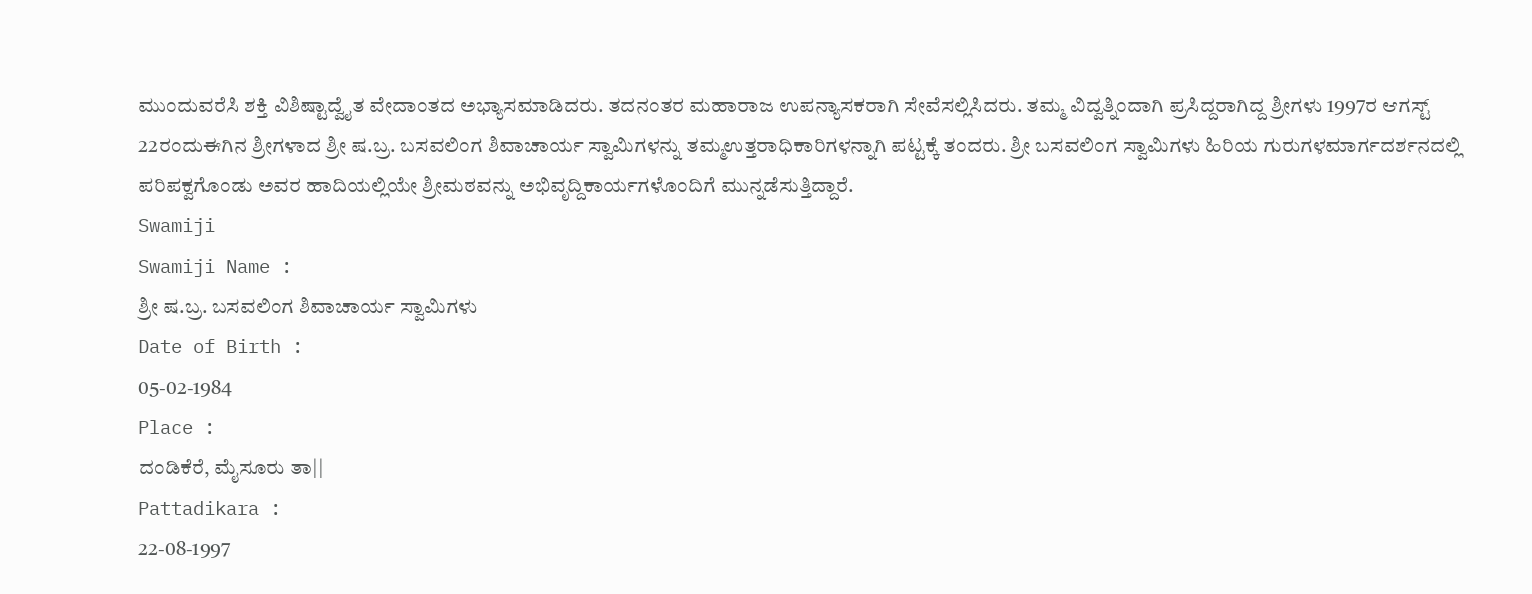ಮುಂದುವರೆಸಿ ಶಕ್ತಿ ವಿಶಿಷ್ಟಾದ್ವೈತ ವೇದಾಂತದ ಅಭ್ಯಾಸಮಾಡಿದರು. ತದನಂತರ ಮಹಾರಾಜ ಉಪನ್ಯಾಸಕರಾಗಿ ಸೇವೆಸಲ್ಲಿಸಿದರು. ತಮ್ಮ ವಿದ್ವತ್ನಿಂದಾಗಿ ಪ್ರಸಿದ್ದರಾಗಿದ್ದ ಶ್ರೀಗಳು 1997ರ ಆಗಸ್ಟ್ 22ರಂದುಈಗಿನ ಶ್ರೀಗಳಾದ ಶ್ರೀ ಷ.ಬ್ರ. ಬಸವಲಿಂಗ ಶಿವಾಚಾರ್ಯ ಸ್ವಾಮಿಗಳನ್ನು ತಮ್ಮಉತ್ತರಾಧಿಕಾರಿಗಳನ್ನಾಗಿ ಪಟ್ಟಕ್ಕೆ ತಂದರು. ಶ್ರೀ ಬಸವಲಿಂಗ ಸ್ವಾಮಿಗಳು ಹಿರಿಯ ಗುರುಗಳಮಾರ್ಗದರ್ಶನದಲ್ಲಿ ಪರಿಪಕ್ವಗೊಂಡು ಅವರ ಹಾದಿಯಲ್ಲಿಯೇ ಶ್ರೀಮಠವನ್ನು ಅಭಿವೃದ್ದಿಕಾರ್ಯಗಳೊಂದಿಗೆ ಮುನ್ನಡೆಸುತ್ತಿದ್ದಾರೆ.
Swamiji
Swamiji Name :
ಶ್ರೀ ಷ.ಬ್ರ. ಬಸವಲಿಂಗ ಶಿವಾಚಾರ್ಯ ಸ್ವಾಮಿಗಳು
Date of Birth :
05-02-1984
Place :
ದಂಡಿಕೆರೆ, ಮೈಸೂರು ತಾ||
Pattadikara :
22-08-1997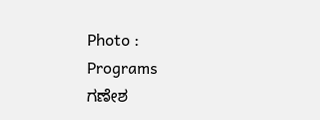Photo :
Programs
ಗಣೇಶ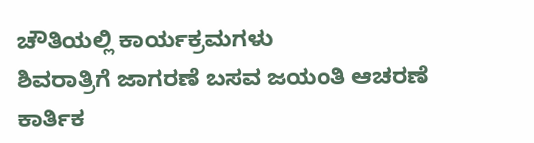ಚೌತಿಯಲ್ಲಿ ಕಾರ್ಯಕ್ರಮಗಳು
ಶಿವರಾತ್ರಿಗೆ ಜಾಗರಣೆ ಬಸವ ಜಯಂತಿ ಆಚರಣೆ
ಕಾರ್ತಿಕ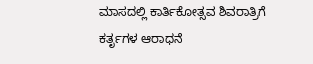ಮಾಸದಲ್ಲಿ ಕಾರ್ತಿಕೋತ್ಸವ ಶಿವರಾತ್ರಿಗೆ ಕರ್ತೃಗಳ ಆರಾಧನೆ